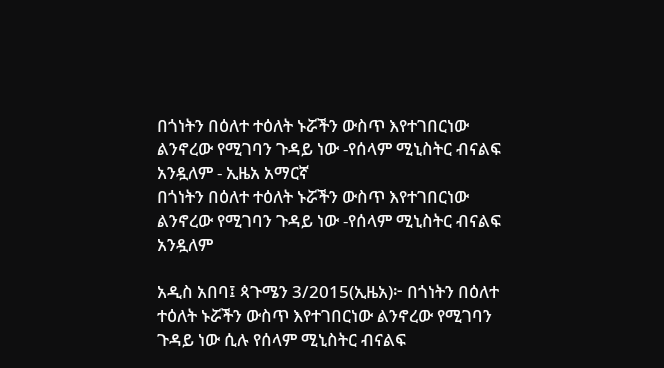በጎነትን በዕለተ ተዕለት ኑሯችን ውስጥ እየተገበርነው ልንኖረው የሚገባን ጉዳይ ነው -የሰላም ሚኒስትር ብናልፍ አንዷለም - ኢዜአ አማርኛ
በጎነትን በዕለተ ተዕለት ኑሯችን ውስጥ እየተገበርነው ልንኖረው የሚገባን ጉዳይ ነው -የሰላም ሚኒስትር ብናልፍ አንዷለም

አዲስ አበባ፤ ጳጉሜን 3/2015(ኢዜአ)፦ በጎነትን በዕለተ ተዕለት ኑሯችን ውስጥ እየተገበርነው ልንኖረው የሚገባን ጉዳይ ነው ሲሉ የሰላም ሚኒስትር ብናልፍ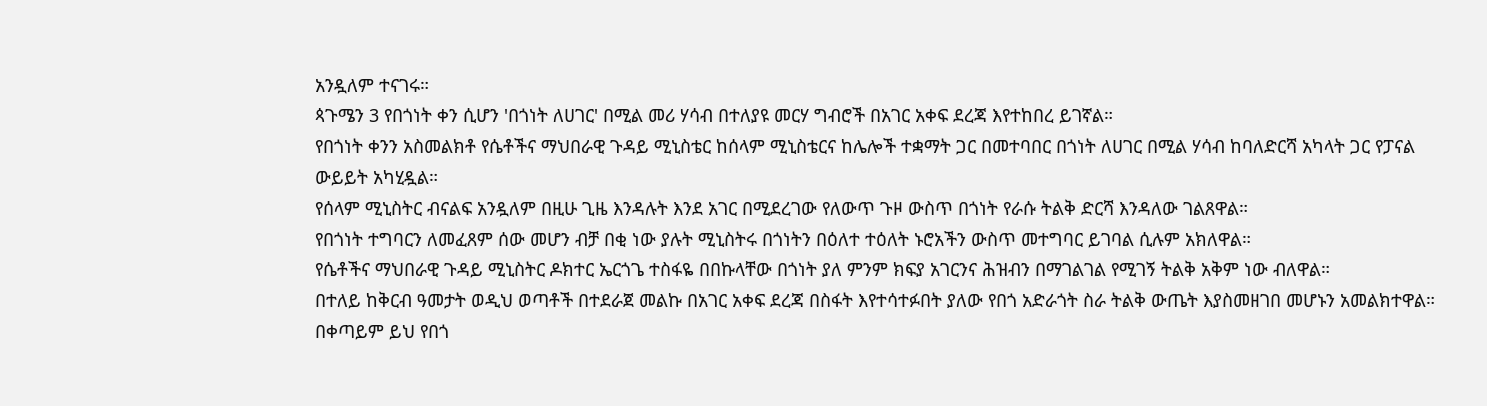አንዷለም ተናገሩ።
ጳጉሜን 3 የበጎነት ቀን ሲሆን 'በጎነት ለሀገር' በሚል መሪ ሃሳብ በተለያዩ መርሃ ግብሮች በአገር አቀፍ ደረጃ እየተከበረ ይገኛል።
የበጎነት ቀንን አስመልክቶ የሴቶችና ማህበራዊ ጉዳይ ሚኒስቴር ከሰላም ሚኒስቴርና ከሌሎች ተቋማት ጋር በመተባበር በጎነት ለሀገር በሚል ሃሳብ ከባለድርሻ አካላት ጋር የፓናል ውይይት አካሂዷል።
የሰላም ሚኒስትር ብናልፍ አንዷለም በዚሁ ጊዜ እንዳሉት እንደ አገር በሚደረገው የለውጥ ጉዞ ውስጥ በጎነት የራሱ ትልቅ ድርሻ እንዳለው ገልጸዋል።
የበጎነት ተግባርን ለመፈጸም ሰው መሆን ብቻ በቂ ነው ያሉት ሚኒስትሩ በጎነትን በዕለተ ተዕለት ኑሮአችን ውስጥ መተግባር ይገባል ሲሉም አክለዋል።
የሴቶችና ማህበራዊ ጉዳይ ሚኒስትር ዶክተር ኤርጎጌ ተስፋዬ በበኩላቸው በጎነት ያለ ምንም ክፍያ አገርንና ሕዝብን በማገልገል የሚገኝ ትልቅ አቅም ነው ብለዋል።
በተለይ ከቅርብ ዓመታት ወዲህ ወጣቶች በተደራጀ መልኩ በአገር አቀፍ ደረጃ በስፋት እየተሳተፉበት ያለው የበጎ አድራጎት ስራ ትልቅ ውጤት እያስመዘገበ መሆኑን አመልክተዋል።
በቀጣይም ይህ የበጎ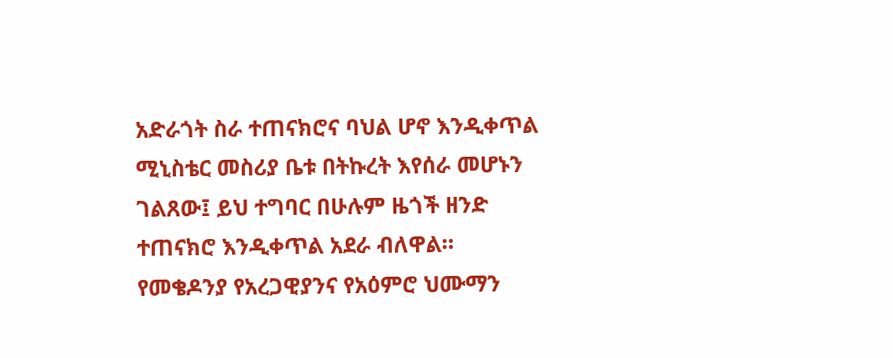አድራጎት ስራ ተጠናክሮና ባህል ሆኖ እንዲቀጥል ሚኒስቴር መስሪያ ቤቱ በትኩረት እየሰራ መሆኑን ገልጸው፤ ይህ ተግባር በሁሉም ዜጎች ዘንድ ተጠናክሮ እንዲቀጥል አደራ ብለዋል።
የመቄዶንያ የአረጋዊያንና የአዕምሮ ህሙማን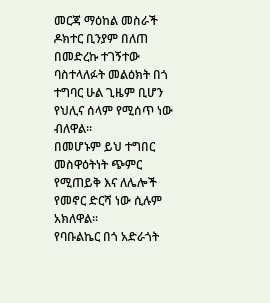መርጃ ማዕከል መስራች ዶክተር ቢንያም በለጠ በመድረኩ ተገኝተው ባስተላለፉት መልዕክት በጎ ተግባር ሁል ጊዜም ቢሆን የህሊና ሰላም የሚሰጥ ነው ብለዋል።
በመሆኑም ይህ ተግበር መስዋዕትነት ጭምር የሚጠይቅ እና ለሌሎች የመኖር ድርሻ ነው ሲሉም አክለዋል።
የባቡልኬር በጎ አድራጎት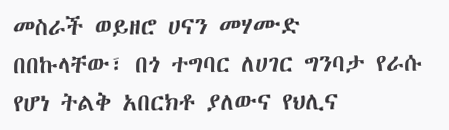መስራች ወይዘሮ ሀናን መሃሙድ በበኩላቸው፣ በጎ ተግባር ለሀገር ግንባታ የራሱ የሆነ ትልቅ አበርክቶ ያለውና የህሊና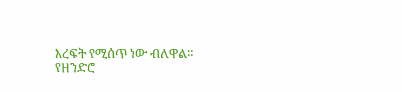እረፍት የሚሰጥ ነው ብለዋል።
የዘንድሮ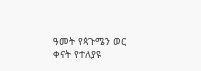ዓመት የጳጉሜን ወር ቀናት የተለያዩ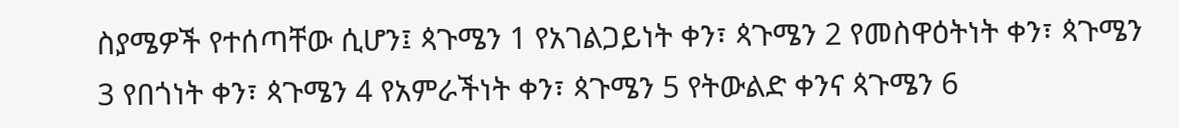ስያሜዎች የተሰጣቸው ሲሆን፤ ጳጉሜን 1 የአገልጋይነት ቀን፣ ጳጉሜን 2 የመስዋዕትነት ቀን፣ ጳጉሜን 3 የበጎነት ቀን፣ ጳጉሜን 4 የአምራችነት ቀን፣ ጳጉሜን 5 የትውልድ ቀንና ጳጉሜን 6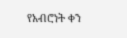የአብሮነት ቀን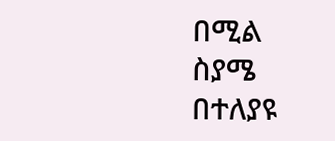በሚል ስያሜ በተለያዩ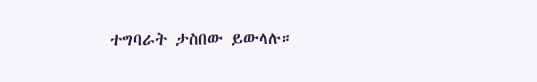ተግባራት ታስበው ይውላሉ።